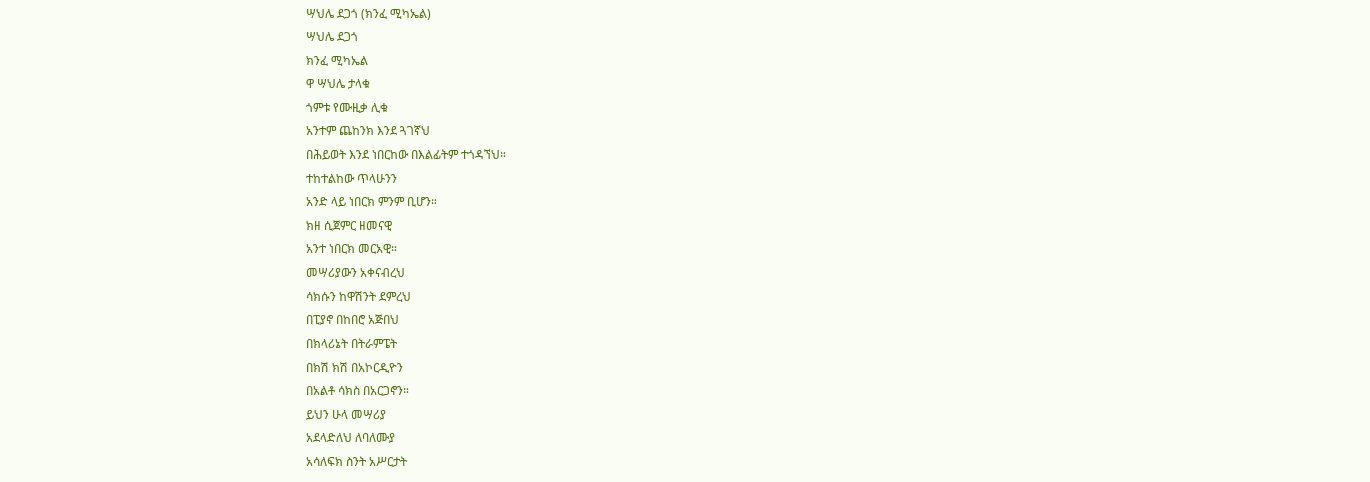ሣህሌ ደጋጎ (ክንፈ ሚካኤል)
ሣህሌ ደጋጎ
ክንፈ ሚካኤል
ዋ ሣህሌ ታላቁ
ጎምቱ የሙዚቃ ሊቁ
አንተም ጨከንክ እንደ ጓገኛህ
በሕይወት እንደ ነበርከው በእልፊትም ተጎዳኘህ።
ተከተልከው ጥላሁንን
አንድ ላይ ነበርክ ምንም ቢሆን።
ክዘ ሲጀምር ዘመናዊ
አንተ ነበርክ መርአዊ።
መሣሪያውን አቀናብረህ
ሳክሱን ከዋሽንት ደምረህ
በፒያኖ በከበሮ አጅበህ
በክላሪኔት በትራምፔት
በክሽ ክሽ በአኮርዲዮን
በአልቶ ሳክስ በአርጋኖን።
ይህን ሁላ መሣሪያ
አደላድለህ ለባለሙያ
አሳለፍክ ስንት አሥርታት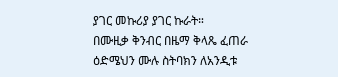ያገር መኩሪያ ያገር ኩራት።
በሙዚቃ ቅንብር በዜማ ቅላጼ ፈጠራ
ዕድሜህን ሙሉ ስትባክን ለአንዲቱ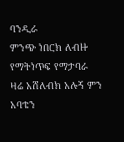ባንዲራ
ምንጭ ነበርክ ለብዙ የማትነጥፍ የማታባራ
ዛሬ አሸለብክ አሉኝ ምን አባቴን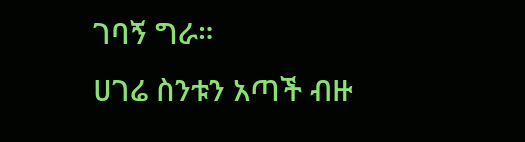ገባኝ ግራ።
ሀገሬ ስንቱን አጣች ብዙ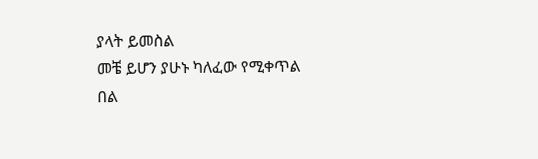ያላት ይመስል
መቼ ይሆን ያሁኑ ካለፈው የሚቀጥል
በል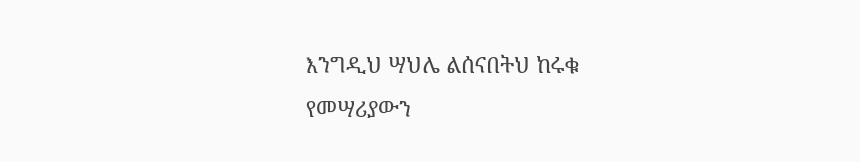እንግዲህ ሣህሌ ልሰናበትህ ከሩቁ
የመሣሪያውን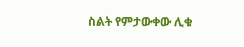ስልት የምታውቀው ሊቁ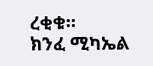ረቂቁ።
ክንፈ ሚካኤል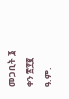መጋቢት ፮ ቀን ፳፻፪ ዓ.ም.